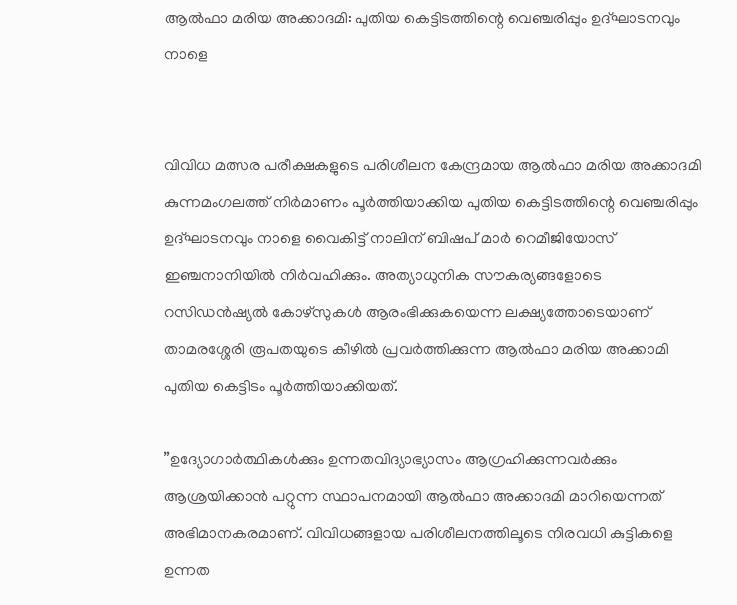ആല്‍ഫാ മരിയ അക്കാദമി: പുതിയ കെട്ടിടത്തിന്റെ വെഞ്ചരിപ്പും ഉദ്ഘാടനവും നാളെ


വിവിധ മത്സര പരീക്ഷകളുടെ പരിശീലന കേന്ദ്രമായ ആല്‍ഫാ മരിയ അക്കാദമി കുന്നമംഗലത്ത് നിര്‍മാണം പൂര്‍ത്തിയാക്കിയ പുതിയ കെട്ടിടത്തിന്റെ വെഞ്ചരിപ്പും ഉദ്ഘാടനവും നാളെ വൈകിട്ട് നാലിന് ബിഷപ് മാര്‍ റെമീജിയോസ് ഇഞ്ചനാനിയില്‍ നിര്‍വഹിക്കും. അത്യാധുനിക സൗകര്യങ്ങളോടെ റസിഡന്‍ഷ്യല്‍ കോഴ്‌സുകള്‍ ആരംഭിക്കുകയെന്ന ലക്ഷ്യത്തോടെയാണ് താമരശ്ശേരി രൂപതയുടെ കീഴില്‍ പ്രവര്‍ത്തിക്കുന്ന ആല്‍ഫാ മരിയ അക്കാമി പുതിയ കെട്ടിടം പൂര്‍ത്തിയാക്കിയത്.

”ഉദ്യോഗാര്‍ത്ഥികള്‍ക്കും ഉന്നതവിദ്യാഭ്യാസം ആഗ്രഹിക്കുന്നവര്‍ക്കും ആശ്രയിക്കാന്‍ പറ്റുന്ന സ്ഥാപനമായി ആല്‍ഫാ അക്കാദമി മാറിയെന്നത് അഭിമാനകരമാണ്. വിവിധങ്ങളായ പരിശീലനത്തിലൂടെ നിരവധി കുട്ടികളെ ഉന്നത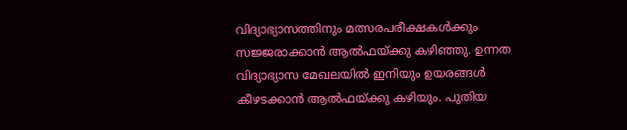വിദ്യാഭ്യാസത്തിനും മത്സരപരീക്ഷകള്‍ക്കും സജ്ജരാക്കാന്‍ ആല്‍ഫയ്ക്കു കഴിഞ്ഞു. ഉന്നത വിദ്യാഭ്യാസ മേഖലയില്‍ ഇനിയും ഉയരങ്ങള്‍ കീഴടക്കാന്‍ ആല്‍ഫയ്ക്കു കഴിയും. പുതിയ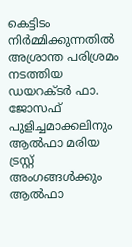കെട്ടിടം നിര്‍മ്മിക്കുന്നതില്‍ അശ്രാന്ത പരിശ്രമം നടത്തിയ ഡയറക്ടര്‍ ഫാ. ജോസഫ് പുളിച്ചമാക്കലിനും ആല്‍ഫാ മരിയ ട്രസ്റ്റ് അംഗങ്ങള്‍ക്കും ആല്‍ഫാ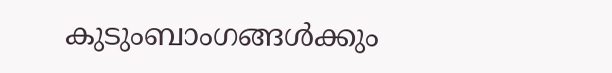കുടുംബാംഗങ്ങള്‍ക്കും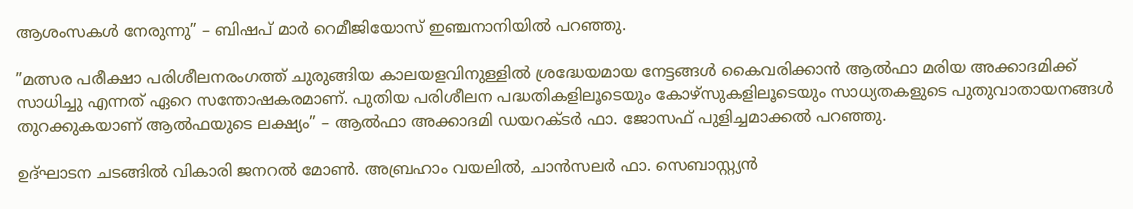ആശംസകള്‍ നേരുന്നു” – ബിഷപ് മാര്‍ റെമീജിയോസ് ഇഞ്ചനാനിയില്‍ പറഞ്ഞു.

”മത്സര പരീക്ഷാ പരിശീലനരംഗത്ത് ചുരുങ്ങിയ കാലയളവിനുള്ളില്‍ ശ്രദ്ധേയമായ നേട്ടങ്ങള്‍ കൈവരിക്കാന്‍ ആല്‍ഫാ മരിയ അക്കാദമിക്ക് സാധിച്ചു എന്നത് ഏറെ സന്തോഷകരമാണ്. പുതിയ പരിശീലന പദ്ധതികളിലൂടെയും കോഴ്‌സുകളിലൂടെയും സാധ്യതകളുടെ പുതുവാതായനങ്ങള്‍ തുറക്കുകയാണ് ആല്‍ഫയുടെ ലക്ഷ്യം” – ആല്‍ഫാ അക്കാദമി ഡയറക്ടര്‍ ഫാ. ജോസഫ് പുളിച്ചമാക്കല്‍ പറഞ്ഞു.

ഉദ്ഘാടന ചടങ്ങില്‍ വികാരി ജനറല്‍ മോണ്‍. അബ്രഹാം വയലില്‍, ചാന്‍സലര്‍ ഫാ. സെബാസ്റ്റ്യന്‍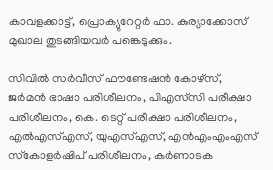കാവളക്കാട്ട്, പ്രൊക്യുറേറ്റര്‍ ഫാ. കുര്യാക്കോസ് മുഖാല തുടങ്ങിയവര്‍ പങ്കെടുക്കും.

സിവില്‍ സര്‍വീസ് ഫൗണ്ടേഷന്‍ കോഴ്‌സ്, ജര്‍മന്‍ ഭാഷാ പരിശീലനം, പിഎസ്‌സി പരീക്ഷാ പരിശീലനം, കെ. ടെറ്റ് പരീക്ഷാ പരിശീലനം, എല്‍എസ്എസ്, യുഎസ്എസ്, എന്‍എംഎംഎസ് സ്‌കോളര്‍ഷിപ് പരിശീലനം, കര്‍ണാടക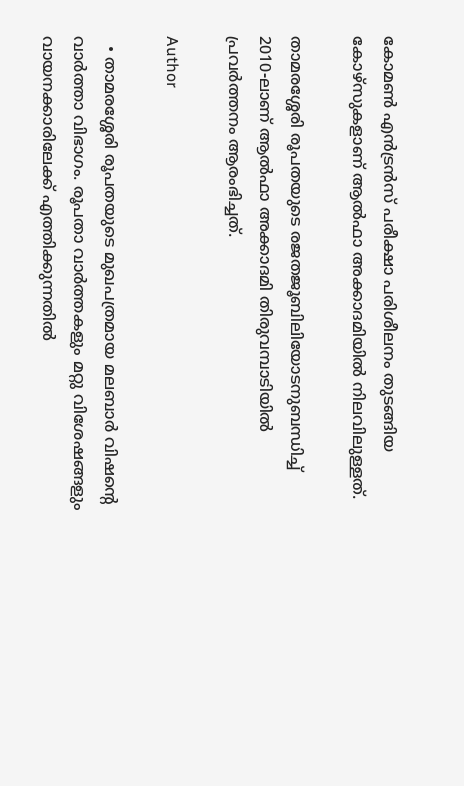കോമണ്‍ എന്‍ട്രന്‍സ് പരീക്ഷാ പരിശീലനം തുടങ്ങിയ കോഴ്‌സുകളാണ് ആല്‍ഫാ അക്കാദമിയില്‍ നിലവിലുള്ളത്.

താമരശ്ശേരി രൂപതയുടെ രജതജൂബിലിയോടനുബന്ധിച്ച് 2010-ലാണ് ആല്‍ഫാ അക്കാദമി തിരുവമ്പാടിയില്‍ പ്രവര്‍ത്തനം ആരംഭിച്ചത്.

Author

  • താമരശ്ശേരി രൂപതയുടെ മുഖപത്രമായ മലബാര്‍ വിഷന്റെ വാര്‍ത്താ വിഭാഗം. രൂപതാ വാര്‍ത്തകളും മറ്റു വിശേഷങ്ങളും വായനക്കാരിലേക്ക് എത്തിക്കുന്നതില്‍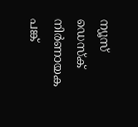ന്യൂസ് ഡെസ്‌ക് നിര്‍ണായക പങ്ക്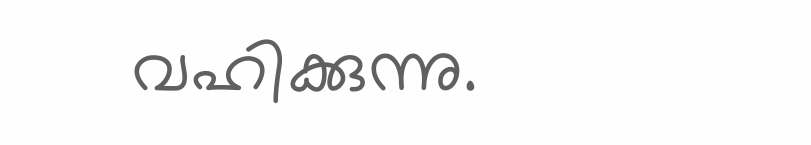വഹിക്കുന്നു.